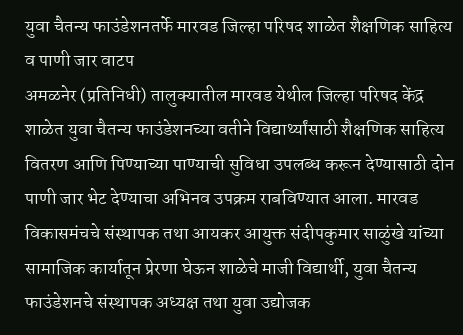युवा चैतन्य फाउंडेशनतर्फे मारवड जिल्हा परिषद शाळेत शैक्षणिक साहित्य व पाणी जार वाटप
अमळनेर (प्रतिनिधी) तालुक्यातील मारवड येथील जिल्हा परिषद केंद्र शाळेत युवा चैतन्य फाउंडेशनच्या वतीने विद्यार्थ्यांसाठी शैक्षणिक साहित्य वितरण आणि पिण्याच्या पाण्याची सुविधा उपलब्ध करून देण्यासाठी दोन पाणी जार भेट देण्याचा अभिनव उपक्रम राबविण्यात आला. मारवड विकासमंचचे संस्थापक तथा आयकर आयुक्त संदीपकुमार साळुंखे यांच्या सामाजिक कार्यातून प्रेरणा घेऊन शाळेचे माजी विद्यार्थी, युवा चैतन्य फाउंडेशनचे संस्थापक अध्यक्ष तथा युवा उद्योजक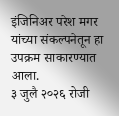इंजिनिअर परेश मगर यांच्या संकल्पनेतून हा उपक्रम साकारण्यात आला.
३ जुलै २०२६ रोजी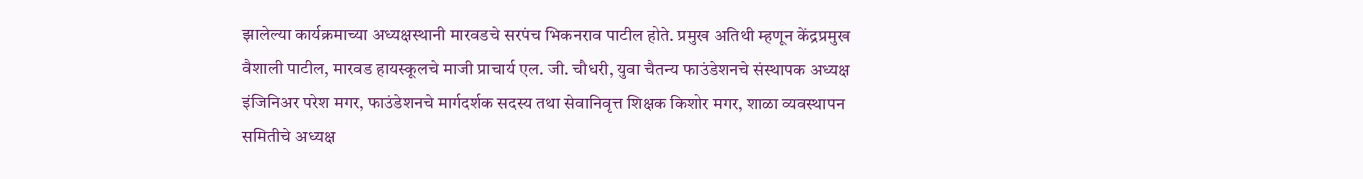झालेल्या कार्यक्रमाच्या अध्यक्षस्थानी मारवडचे सरपंच भिकनराव पाटील होते. प्रमुख अतिथी म्हणून केंद्रप्रमुख वैशाली पाटील, मारवड हायस्कूलचे माजी प्राचार्य एल. जी. चौधरी, युवा चैतन्य फाउंडेशनचे संस्थापक अध्यक्ष इंजिनिअर परेश मगर, फाउंडेशनचे मार्गदर्शक सदस्य तथा सेवानिवृत्त शिक्षक किशोर मगर, शाळा व्यवस्थापन समितीचे अध्यक्ष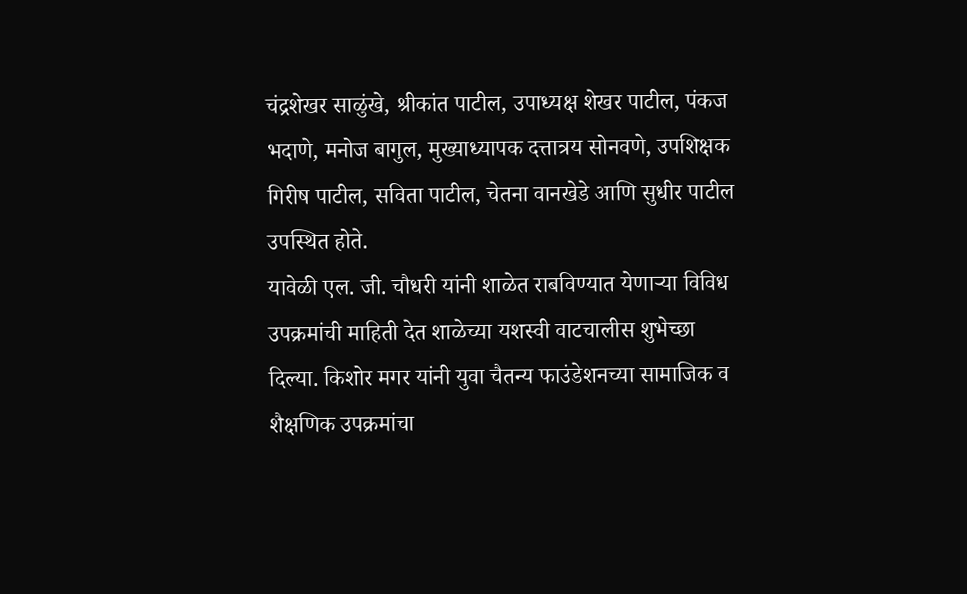चंद्रशेखर साळुंखे, श्रीकांत पाटील, उपाध्यक्ष शेखर पाटील, पंकज भदाणे, मनोज बागुल, मुख्याध्यापक दत्तात्रय सोनवणे, उपशिक्षक गिरीष पाटील, सविता पाटील, चेतना वानखेडे आणि सुधीर पाटील उपस्थित होते.
यावेळी एल. जी. चौधरी यांनी शाळेत राबविण्यात येणाऱ्या विविध उपक्रमांची माहिती देत शाळेच्या यशस्वी वाटचालीस शुभेच्छा दिल्या. किशोर मगर यांनी युवा चैतन्य फाउंडेशनच्या सामाजिक व शैक्षणिक उपक्रमांचा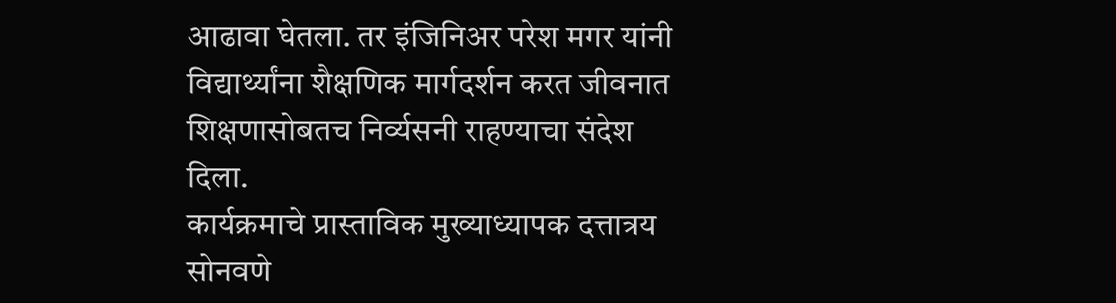आढावा घेतला. तर इंजिनिअर परेश मगर यांनी विद्यार्थ्यांना शैक्षणिक मार्गदर्शन करत जीवनात शिक्षणासोबतच निर्व्यसनी राहण्याचा संदेश दिला.
कार्यक्रमाचे प्रास्ताविक मुख्याध्यापक दत्तात्रय सोनवणे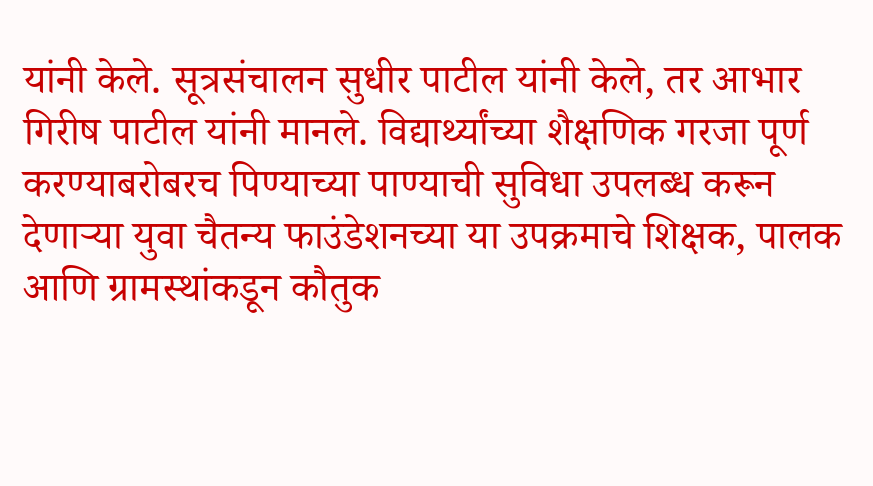यांनी केले. सूत्रसंचालन सुधीर पाटील यांनी केले, तर आभार गिरीष पाटील यांनी मानले. विद्यार्थ्यांच्या शैक्षणिक गरजा पूर्ण करण्याबरोबरच पिण्याच्या पाण्याची सुविधा उपलब्ध करून देणाऱ्या युवा चैतन्य फाउंडेशनच्या या उपक्रमाचे शिक्षक, पालक आणि ग्रामस्थांकडून कौतुक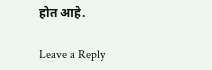होत आहे.

Leave a Reply